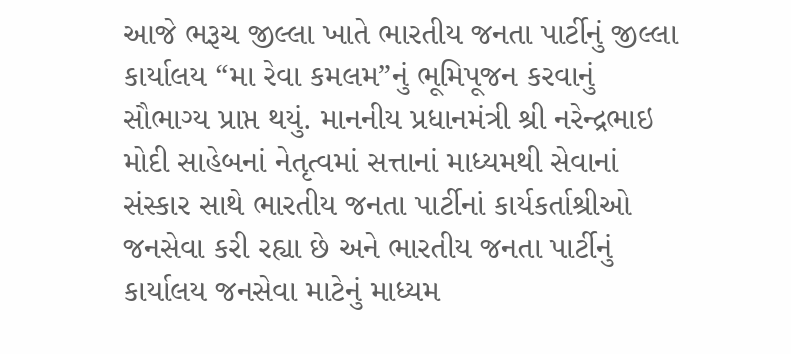આજે ભરૂચ જીલ્લા ખાતે ભારતીય જનતા પાર્ટીનું જીલ્લા કાર્યાલય “મા રેવા કમલમ”નું ભૂમિપૂજન કરવાનું સૌભાગ્ય પ્રાપ્ત થયું. માનનીય પ્રધાનમંત્રી શ્રી નરેન્દ્રભાઇ મોદી સાહેબનાં નેતૃત્વમાં સત્તાનાં માધ્યમથી સેવાનાં સંસ્કાર સાથે ભારતીય જનતા પાર્ટીનાં કાર્યકર્તાશ્રીઓ જનસેવા કરી રહ્યા છે અને ભારતીય જનતા પાર્ટીનું કાર્યાલય જનસેવા માટેનું માધ્યમ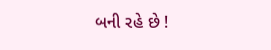બની રહે છે !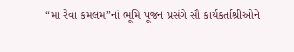“મા રેવા કમલમ”નાં ભૂમિ પૂજન પ્રસંગે સૌ કાર્યકર્તાશ્રીઓને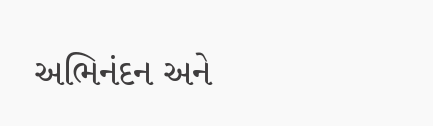અભિનંદન અને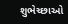શુભેચ્છાઓ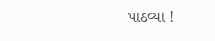પાઠવ્યા !